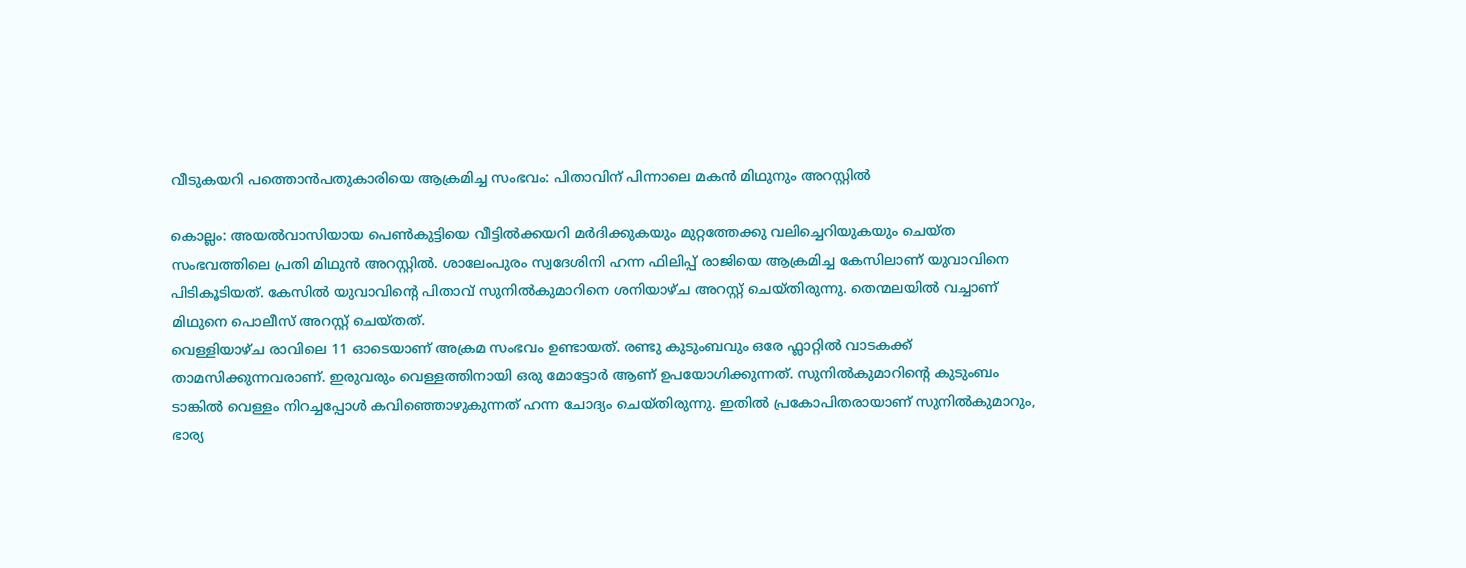വീടുകയറി പത്തൊൻപതുകാരിയെ ആക്രമിച്ച സംഭവം: പിതാവിന് പിന്നാലെ മകൻ മിഥുനും അറസ്റ്റിൽ

കൊല്ലം: അയൽവാസിയായ പെൺകുട്ടിയെ വീട്ടിൽക്കയറി മർദിക്കുകയും മുറ്റത്തേക്കു വലിച്ചെറിയുകയും ചെയ്ത സംഭവത്തിലെ പ്രതി മിഥുൻ അറസ്റ്റിൽ. ശാലേംപുരം സ്വദേശിനി ഹന്ന ഫിലിപ്പ് രാജിയെ ആക്രമിച്ച കേസിലാണ് യുവാവിനെ പിടികൂടിയത്. കേസിൽ യുവാവിന്റെ പിതാവ് സുനിൽകുമാറിനെ ശനിയാഴ്ച അറസ്റ്റ് ചെയ്തിരുന്നു. തെന്മലയിൽ വച്ചാണ് മിഥുനെ പൊലീസ് അറസ്റ്റ് ചെയ്തത്.
വെള്ളിയാഴ്ച രാവിലെ 11 ഓടെയാണ് അക്രമ സംഭവം ഉണ്ടായത്. രണ്ടു കുടുംബവും ഒരേ ഫ്ലാറ്റിൽ വാടകക്ക് താമസിക്കുന്നവരാണ്. ഇരുവരും വെള്ളത്തിനായി ഒരു മോട്ടോർ ആണ് ഉപയോഗിക്കുന്നത്. സുനിൽകുമാറിന്റെ കുടുംബം ടാങ്കിൽ വെള്ളം നിറച്ചപ്പോൾ കവിഞ്ഞൊഴുകുന്നത് ഹന്ന ചോദ്യം ചെയ്തിരുന്നു. ഇതിൽ പ്രകോപിതരായാണ് സുനിൽകുമാറും, ഭാര്യ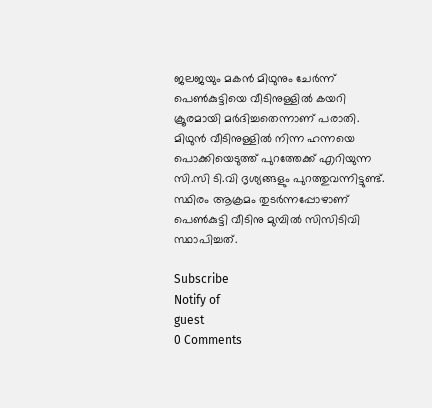ജലജയും മകൻ മിഥുനും ചേർന്ന് പെൺകുട്ടിയെ വീടിനുള്ളിൽ കയറി ക്രൂരമായി മർദിച്ചതെന്നാണ് പരാതി. മിഥുൻ വീടിനുള്ളിൽ നിന്ന ഹന്നയെ പൊക്കിയെടുത്ത് പുറത്തേക്ക് എറിയുന്ന സി.സി ടി.വി ദൃശ്യങ്ങളും പുറത്തുവന്നിട്ടുണ്ട്. സ്ഥിരം ആക്രമം തുടർന്നപ്പോഴാണ് പെൺകുട്ടി വീടിനു മുമ്പിൽ സിസിടിവി സ്ഥാപിച്ചത്.

Subscribe
Notify of
guest
0 Comments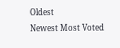Oldest
Newest Most Voted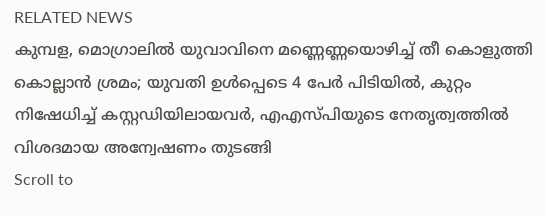RELATED NEWS
കുമ്പള, മൊഗ്രാലില്‍ യുവാവിനെ മണ്ണെണ്ണയൊഴിച്ച് തീ കൊളുത്തി കൊല്ലാന്‍ ശ്രമം; യുവതി ഉള്‍പ്പെടെ 4 പേര്‍ പിടിയില്‍, കുറ്റം നിഷേധിച്ച് കസ്റ്റഡിയിലായവര്‍, എഎസ്പിയുടെ നേതൃത്വത്തില്‍ വിശദമായ അന്വേഷണം തുടങ്ങി
Scroll to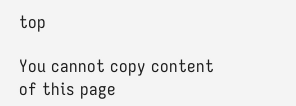top

You cannot copy content of this page